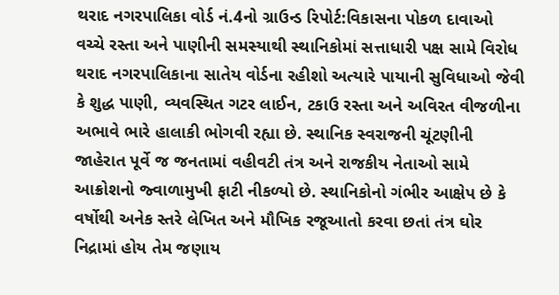થરાદ નગરપાલિકા વોર્ડ નં.4નો ગ્રાઉન્ડ રિપોર્ટ:વિકાસના પોકળ દાવાઓ વચ્ચે રસ્તા અને પાણીની સમસ્યાથી સ્થાનિકોમાં સત્તાધારી પક્ષ સામે વિરોધ
થરાદ નગરપાલિકાના સાતેય વોર્ડના રહીશો અત્યારે પાયાની સુવિધાઓ જેવી કે શુદ્ધ પાણી, વ્યવસ્થિત ગટર લાઈન, ટકાઉ રસ્તા અને અવિરત વીજળીના અભાવે ભારે હાલાકી ભોગવી રહ્યા છે. સ્થાનિક સ્વરાજની ચૂંટણીની જાહેરાત પૂર્વે જ જનતામાં વહીવટી તંત્ર અને રાજકીય નેતાઓ સામે આક્રોશનો જ્વાળામુખી ફાટી નીકળ્યો છે. સ્થાનિકોનો ગંભીર આક્ષેપ છે કે વર્ષોથી અનેક સ્તરે લેખિત અને મૌખિક રજૂઆતો કરવા છતાં તંત્ર ઘોર નિદ્રામાં હોય તેમ જણાય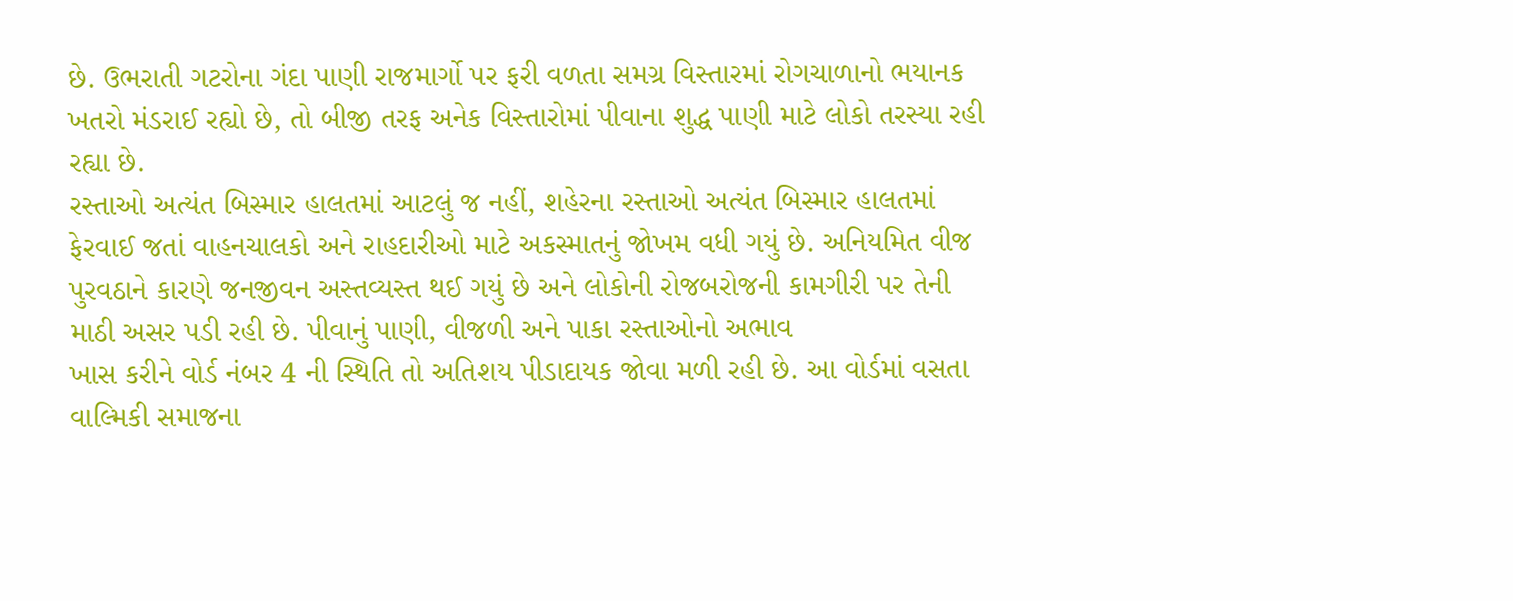છે. ઉભરાતી ગટરોના ગંદા પાણી રાજમાર્ગો પર ફરી વળતા સમગ્ર વિસ્તારમાં રોગચાળાનો ભયાનક ખતરો મંડરાઈ રહ્યો છે, તો બીજી તરફ અનેક વિસ્તારોમાં પીવાના શુદ્ધ પાણી માટે લોકો તરસ્યા રહી રહ્યા છે.
રસ્તાઓ અત્યંત બિસ્માર હાલતમાં આટલું જ નહીં, શહેરના રસ્તાઓ અત્યંત બિસ્માર હાલતમાં ફેરવાઈ જતાં વાહનચાલકો અને રાહદારીઓ માટે અકસ્માતનું જોખમ વધી ગયું છે. અનિયમિત વીજ પુરવઠાને કારણે જનજીવન અસ્તવ્યસ્ત થઈ ગયું છે અને લોકોની રોજબરોજની કામગીરી પર તેની માઠી અસર પડી રહી છે. પીવાનું પાણી, વીજળી અને પાકા રસ્તાઓનો અભાવ
ખાસ કરીને વોર્ડ નંબર 4 ની સ્થિતિ તો અતિશય પીડાદાયક જોવા મળી રહી છે. આ વોર્ડમાં વસતા વાલ્મિકી સમાજના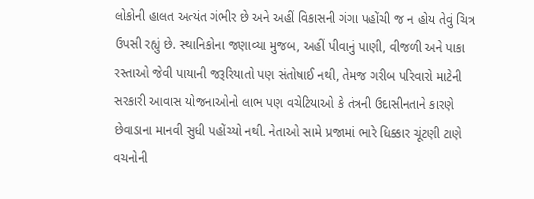લોકોની હાલત અત્યંત ગંભીર છે અને અહીં વિકાસની ગંગા પહોંચી જ ન હોય તેવું ચિત્ર ઉપસી રહ્યું છે. સ્થાનિકોના જણાવ્યા મુજબ, અહીં પીવાનું પાણી, વીજળી અને પાકા રસ્તાઓ જેવી પાયાની જરૂરિયાતો પણ સંતોષાઈ નથી, તેમજ ગરીબ પરિવારો માટેની સરકારી આવાસ યોજનાઓનો લાભ પણ વચેટિયાઓ કે તંત્રની ઉદાસીનતાને કારણે છેવાડાના માનવી સુધી પહોંચ્યો નથી. નેતાઓ સામે પ્રજામાં ભારે ધિક્કાર ચૂંટણી ટાણે વચનોની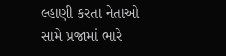લ્હાણી કરતા નેતાઓ સામે પ્રજામાં ભારે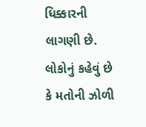ધિક્કારની લાગણી છે. લોકોનું કહેવું છે કે મતોની ઝોળી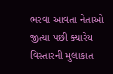ભરવા આવતા નેતાઓ જીત્યા પછી ક્યારેય વિસ્તારની મુલાકાત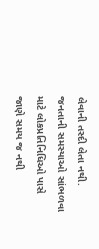લેવાની તસ્દી લેતા નથી. જનતાની સમસ્યાઓ સાંભળવા માટે લોકપ્રતિનિધિઓ પાસે જાણે સમય જ નથી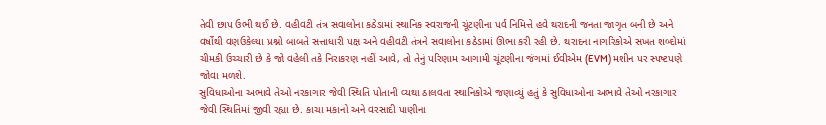તેવી છાપ ઉભી થઈ છે. વહીવટી તંત્ર સવાલોના કઠેડામાં સ્થાનિક સ્વરાજની ચૂંટણીના પર્વ નિમિત્તે હવે થરાદની જનતા જાગૃત બની છે અને વર્ષોથી વણઉકેલ્યા પ્રશ્નો બાબતે સત્તાધારી પક્ષ અને વહીવટી તંત્રને સવાલોના કઠેડામાં ઊભા કરી રહી છે. થરાદના નાગરિકોએ સખત શબ્દોમાં ચીમકી ઉચ્ચારી છે કે જો વહેલી તકે નિરાકરણ નહીં આવે, તો તેનું પરિણામ આગામી ચૂંટણીના જંગમાં ઈવીએમ (EVM) મશીન પર સ્પષ્ટપણે જોવા મળશે.
સુવિધાઓના અભાવે તેઓ નરકાગાર જેવી સ્થિતિ પોતાની વ્યથા ઠાલવતા સ્થાનિકોએ જણાવ્યું હતું કે સુવિધાઓના અભાવે તેઓ નરકાગાર જેવી સ્થિતિમાં જીવી રહ્યા છે. કાચા મકાનો અને વરસાદી પાણીના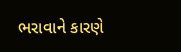ભરાવાને કારણે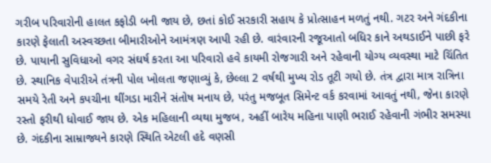ગરીબ પરિવારોની હાલત કફોડી બની જાય છે, છતાં કોઈ સરકારી સહાય કે પ્રોત્સાહન મળતું નથી. ગટર અને ગંદકીના કારણે ફેલાતી અસ્વચ્છતા બીમારીઓને આમંત્રણ આપી રહી છે. વારંવારની રજૂઆતો બધિર કાને અથડાઈને પાછી ફરે છે. પાયાની સુવિધાઓ વગર સંઘર્ષ કરતા આ પરિવારો હવે કાયમી રોજગારી અને રહેવાની યોગ્ય વ્યવસ્થા માટે ચિંતિત છે. સ્થાનિક વેપારીએ તંત્રની પોલ ખોલતા જણાવ્યું કે, છેલ્લા 2 વર્ષથી મુખ્ય રોડ તૂટી ગયો છે. તંત્ર દ્વારા માત્ર રાત્રિના સમયે રેતી અને કપચીના થીંગડા મારીને સંતોષ મનાય છે, પરંતુ મજબૂત સિમેન્ટ વર્ક કરવામાં આવતું નથી, જેના કારણે રસ્તો ફરીથી ધોવાઈ જાય છે. એક મહિલાની વ્યથા મુજબ, અહીં બારેય મહિના પાણી ભરાઈ રહેવાની ગંભીર સમસ્યા છે. ગંદકીના સામ્રાજ્યને કારણે સ્થિતિ એટલી હદે વણસી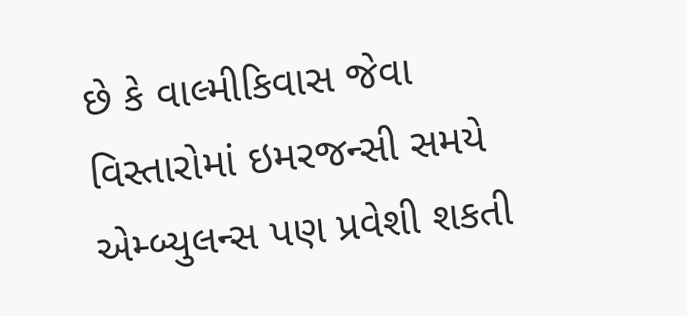છે કે વાલ્મીકિવાસ જેવા વિસ્તારોમાં ઇમરજન્સી સમયે એમ્બ્યુલન્સ પણ પ્રવેશી શકતી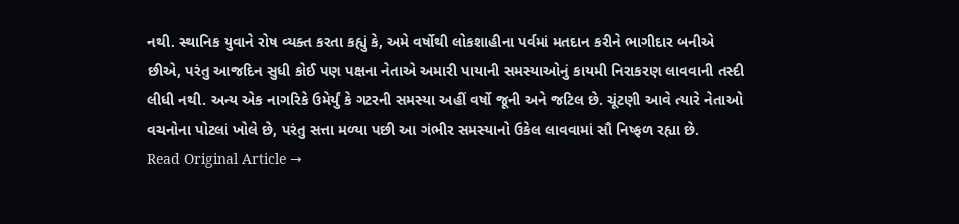નથી. સ્થાનિક યુવાને રોષ વ્યક્ત કરતા કહ્યું કે, અમે વર્ષોથી લોકશાહીના પર્વમાં મતદાન કરીને ભાગીદાર બનીએ છીએ, પરંતુ આજદિન સુધી કોઈ પણ પક્ષના નેતાએ અમારી પાયાની સમસ્યાઓનું કાયમી નિરાકરણ લાવવાની તસ્દી લીધી નથી. અન્ય એક નાગરિકે ઉમેર્યું કે ગટરની સમસ્યા અહીં વર્ષો જૂની અને જટિલ છે. ચૂંટણી આવે ત્યારે નેતાઓ વચનોના પોટલાં ખોલે છે, પરંતુ સત્તા મળ્યા પછી આ ગંભીર સમસ્યાનો ઉકેલ લાવવામાં સૌ નિષ્ફળ રહ્યા છે.
Read Original Article →